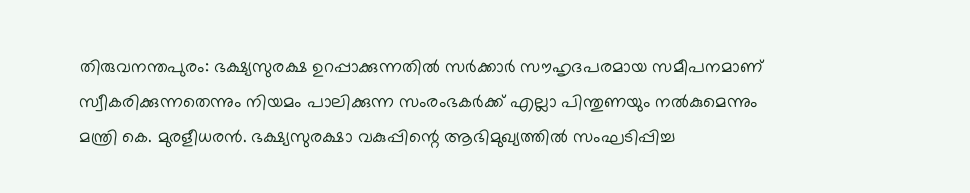തിരുവനന്തപുരം: ഭക്ഷ്യസുരക്ഷ ഉറപ്പാക്കുന്നതിൽ സർക്കാർ സൗഹൃദപരമായ സമീപനമാണ് സ്വീകരിക്കുന്നതെന്നും നിയമം പാലിക്കുന്ന സംരംഭകർക്ക് എല്ലാ പിന്തുണയും നൽകുമെന്നും മന്ത്രി കെ. മുരളീധരൻ. ഭക്ഷ്യസുരക്ഷാ വകുപ്പിന്റെ ആഭിമുഖ്യത്തിൽ സംഘടിപ്പിച്ച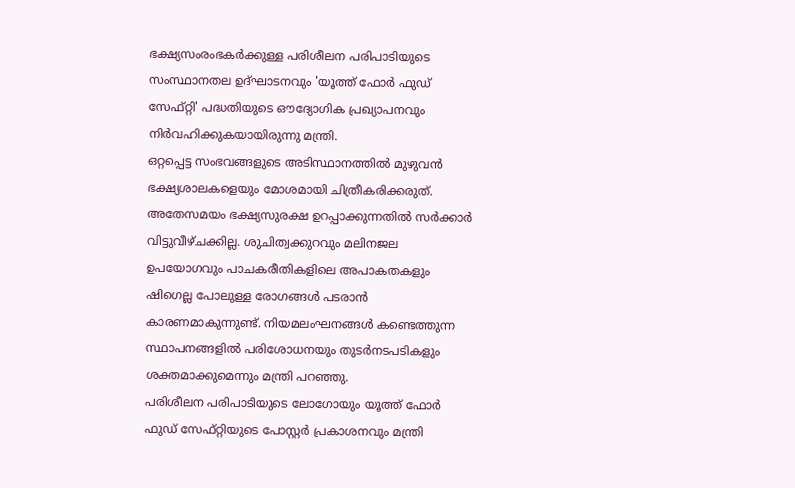ഭക്ഷ്യസംരംഭകർക്കുള്ള പരിശീലന പരിപാടിയുടെ സംസ്ഥാനതല ഉദ്ഘാടനവും 'യൂത്ത് ഫോർ ഫുഡ് സേഫ്റ്റി' പദ്ധതിയുടെ ഔദ്യോഗിക പ്രഖ്യാപനവും നിർവഹിക്കുകയായിരുന്നു മന്ത്രി.
ഒറ്റപ്പെട്ട സംഭവങ്ങളുടെ അടിസ്ഥാനത്തിൽ മുഴുവൻ ഭക്ഷ്യശാലകളെയും മോശമായി ചിത്രീകരിക്കരുത്. അതേസമയം ഭക്ഷ്യസുരക്ഷ ഉറപ്പാക്കുന്നതിൽ സർക്കാർ വിട്ടുവീഴ്ചക്കില്ല. ശുചിത്വക്കുറവും മലിനജല ഉപയോഗവും പാചകരീതികളിലെ അപാകതകളും ഷിഗെല്ല പോലുള്ള രോഗങ്ങൾ പടരാൻ കാരണമാകുന്നുണ്ട്. നിയമലംഘനങ്ങൾ കണ്ടെത്തുന്ന സ്ഥാപനങ്ങളിൽ പരിശോധനയും തുടർനടപടികളും ശക്തമാക്കുമെന്നും മന്ത്രി പറഞ്ഞു.
പരിശീലന പരിപാടിയുടെ ലോഗോയും യൂത്ത് ഫോർ ഫുഡ് സേഫ്റ്റിയുടെ പോസ്റ്റർ പ്രകാശനവും മന്ത്രി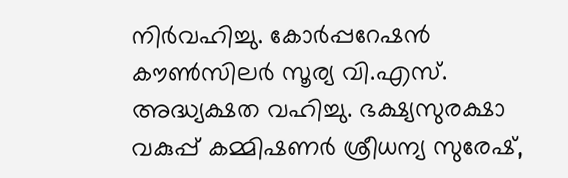നിർവഹിച്ചു. കോർപ്പറേഷൻ കൗൺസിലർ സൂര്യ വി.എസ്. അദ്ധ്യക്ഷത വഹിച്ചു. ഭക്ഷ്യസുരക്ഷാ വകുപ്പ് കമ്മിഷണർ ശ്രീധന്യ സുരേഷ്,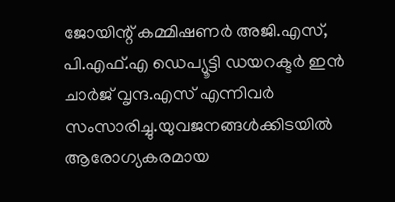ജോയിന്റ് കമ്മിഷണർ അജി.എസ്, പി.എഫ്.എ ഡെപ്യൂട്ടി ഡയറക്ടർ ഇൻ ചാർജ് വൃന്ദ.എസ് എന്നിവർ സംസാരിച്ചു.യുവജനങ്ങൾക്കിടയിൽ ആരോഗ്യകരമായ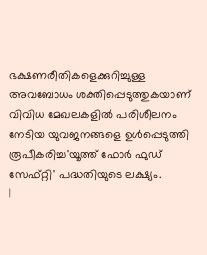ഭക്ഷണരീതികളെക്കുറിച്ചുള്ള അവബോധം ശക്തിപ്പെടുത്തുകയാണ് വിവിധ മേഖലകളിൽ പരിശീലനം നേടിയ യുവജനങ്ങളെ ഉൾപ്പെടുത്തി രൂപീകരിച്ച'യൂത്ത് ഫോർ ഫുഡ് സേഫ്റ്റി' പദ്ധതിയുടെ ലക്ഷ്യം.
|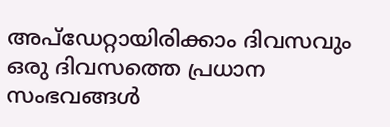അപ്ഡേറ്റായിരിക്കാം ദിവസവും
ഒരു ദിവസത്തെ പ്രധാന സംഭവങ്ങൾ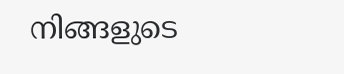നിങ്ങളുടെ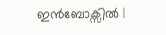ഇൻബോക്സിൽ |